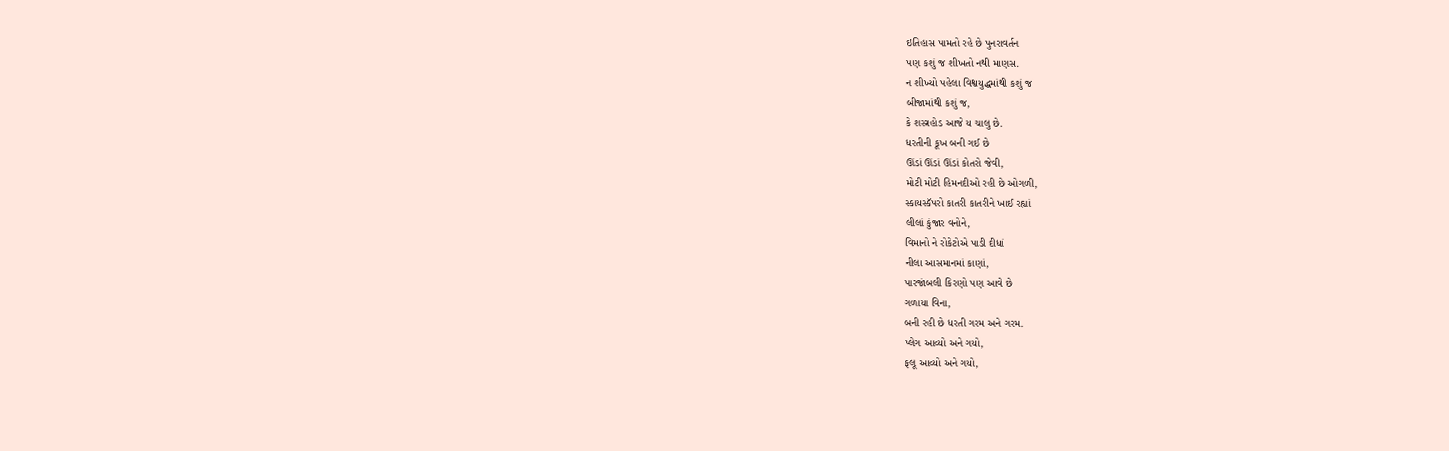ઇતિહાસ પામતો રહે છે પુનરાવર્તન
પણ કશું જ શીખતો નથી માણસ.
ન શીખ્યો પહેલા વિશ્વયુદ્ધમાંથી કશું જ
બીજામાંથી કશું જ,
કે શસ્ત્રહોડ આજે ય ચાલુ છે.
ધરતીની કૂખ બની ગઈ છે
ઊંડાં ઊંડાં ઊંડાં કોતરો જેવી,
મોટી મોટી હિમનદીઓ રહી છે ઓગળી,
સ્કાયસ્કૅપરો કાતરી કાતરીને ખાઈ રહ્યાં
લીલાં કુંજાર વનોને,
વિમાનો ને રોકેટોએ પાડી દીધાં
નીલા આસમાનમાં કાણાં,
પારજાંબલી કિરણો પણ આવે છે
ગળાયા વિના,
બની રહી છે ધરતી ગરમ અને ગરમ.
પ્લેગ આવ્યો અને ગયો,
ફલૂ આવ્યો અને ગયો,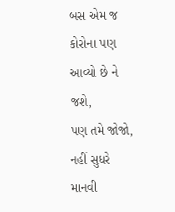બસ એમ જ કોરોના પણ આવ્યો છે ને જશે,
પણ તમે જોજો, નહીં સુધરે માનવી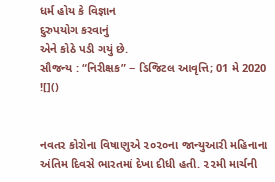ધર્મ હોય કે વિજ્ઞાન
દુરુપયોગ કરવાનું
એને કોઠે પડી ગયું છે.
સૌજન્ય : “નિરીક્ષક” − ડિજિટલ આવૃત્તિ; 01 મે 2020
![]()


નવતર કોરોના વિષાણુએ ૨૦૨૦ના જાન્યુઆરી મહિનાના અંતિમ દિવસે ભારતમાં દેખા દીધી હતી. ૨૨મી માર્ચની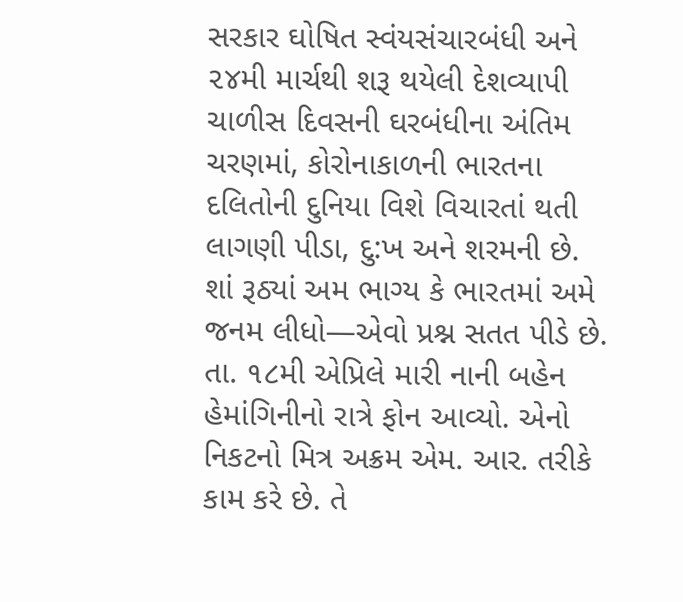સરકાર ઘોષિત સ્વંયસંચારબંધી અને ૨૪મી માર્ચથી શરૂ થયેલી દેશવ્યાપી ચાળીસ દિવસની ઘરબંધીના અંતિમ ચરણમાં, કોરોનાકાળની ભારતના દલિતોની દુનિયા વિશે વિચારતાં થતી લાગણી પીડા, દુ:ખ અને શરમની છે. શાં રૂઠ્યાં અમ ભાગ્ય કે ભારતમાં અમે જનમ લીધો—એવો પ્રશ્ન સતત પીડે છે.
તા. ૧૮મી એપ્રિલે મારી નાની બહેન હેમાંગિનીનો રાત્રે ફોન આવ્યો. એનો નિકટનો મિત્ર અક્રમ એમ. આર. તરીકે કામ કરે છે. તે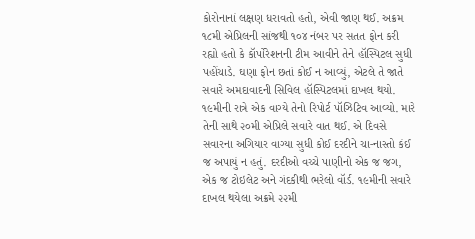કોરોનાનાં લક્ષણ ધરાવતો હતો, એવી જાણ થઈ. અક્રમ ૧૮મી એપ્રિલની સાંજથી ૧૦૪ નંબર પર સતત ફોન કરી રહ્યો હતો કે કૉર્પોરેશનની ટીમ આવીને તેને હૉસ્પિટલ સુધી પહોંચાડે. ઘણા ફોન છતાં કોઈ ન આવ્યું, એટલે તે જાતે સવારે અમદાવાદની સિવિલ હૉસ્પિટલમાં દાખલ થયો. ૧૯મીની રાત્રે એક વાગ્યે તેનો રિપોર્ટ પૉઝિટિવ આવ્યો. મારે તેની સાથે ૨૦મી એપ્રિલે સવારે વાત થઈ. એ દિવસે સવારના અગિયાર વાગ્યા સુધી કોઈ દરદીને ચા-નાસ્તો કંઈ જ અપાયું ન હતું. દરદીઓ વચ્ચે પાણીનો એક જ જગ, એક જ ટોઇલેટ અને ગંદકીથી ભરેલો વૉર્ડ. ૧૯મીની સવારે દાખલ થયેલા અક્રમે ૨૨મી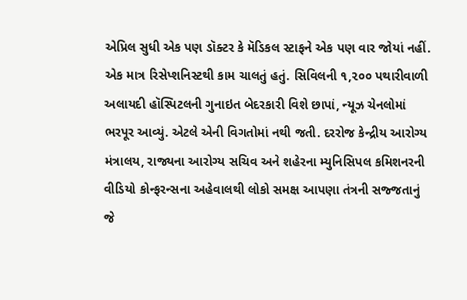એપ્રિલ સુધી એક પણ ડૉક્ટર કે મૅડિકલ સ્ટાફને એક પણ વાર જોયાં નહીં. એક માત્ર રિસેપ્શનિસ્ટથી કામ ચાલતું હતું. સિવિલની ૧,૨૦૦ પથારીવાળી અલાયદી હૉસ્પિટલની ગુનાઇત બેદરકારી વિશે છાપાં, ન્યૂઝ ચેનલોમાં ભરપૂર આવ્યું. એટલે એની વિગતોમાં નથી જતી. દરરોજ કેન્દ્રીય આરોગ્ય મંત્રાલય, રાજ્યના આરોગ્ય સચિવ અને શહેરના મ્યુનિસિપલ કમિશનરની વીડિયો કોન્ફરન્સના અહેવાલથી લોકો સમક્ષ આપણા તંત્રની સજ્જતાનું જે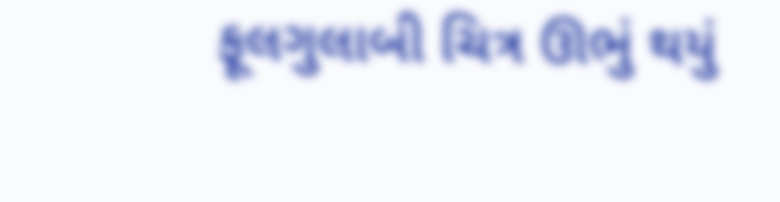ફૂલગુલાબી ચિત્ર ઊભું થયું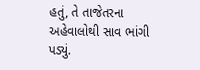હતું, તે તાજેતરના અહેવાલોથી સાવ ભાંગી પડ્યું.